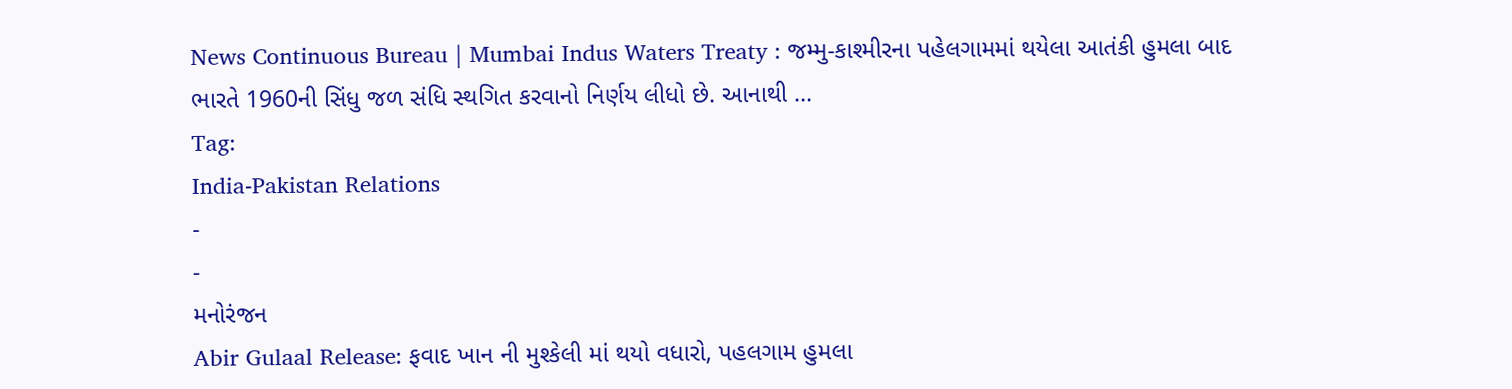News Continuous Bureau | Mumbai Indus Waters Treaty : જમ્મુ-કાશ્મીરના પહેલગામમાં થયેલા આતંકી હુમલા બાદ ભારતે 1960ની સિંધુ જળ સંધિ સ્થગિત કરવાનો નિર્ણય લીધો છે. આનાથી …
Tag:
India-Pakistan Relations
-
-
મનોરંજન
Abir Gulaal Release: ફવાદ ખાન ની મુશ્કેલી માં થયો વધારો, પહલગામ હુમલા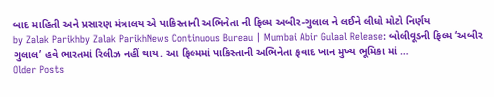બાદ માહિતી અને પ્રસારણ મંત્રાલય એ પાકિસ્તાની અભિનેતા ની ફિલ્મ અબીર-ગુલાલ ને લઈને લીધો મોટો નિર્ણય
by Zalak Parikhby Zalak ParikhNews Continuous Bureau | Mumbai Abir Gulaal Release: બોલીવૂડની ફિલ્મ ‘અબીર ગુલાલ’ હવે ભારતમાં રિલીઝ નહીં થાય. આ ફિલ્મમાં પાકિસ્તાની અભિનેતા ફવાદ ખાન મુખ્ય ભૂમિકા માં …
Older Posts